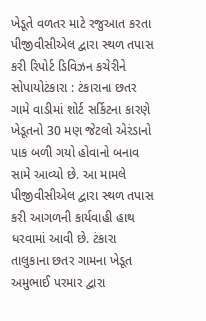ખેડૂતે વળતર માટે રજુઆત કરતા પીજીવીસીએલ દ્વારા સ્થળ તપાસ કરી રિપોર્ટ ડિવિઝન કચેરીને સોપાયોટંકારા : ટંકારાના છતર ગામે વાડીમાં શોર્ટ સર્કિટના કારણે ખેડૂતનો 30 મણ જેટલો એરંડાનો પાક બળી ગયો હોવાનો બનાવ સામે આવ્યો છે. આ મામલે પીજીવીસીએલ દ્વારા સ્થળ તપાસ કરી આગળની કાર્યવાહી હાથ ધરવામાં આવી છે. ટંકારા તાલુકાના છતર ગામના ખેડૂત અમુભાઈ પરમાર દ્વારા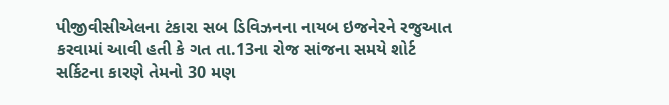પીજીવીસીએલના ટંકારા સબ ડિવિઝનના નાયબ ઇજનેરને રજુઆત કરવામાં આવી હતી કે ગત તા.13ના રોજ સાંજના સમયે શોર્ટ સર્કિટના કારણે તેમનો 30 મણ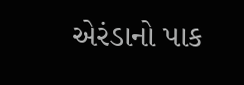એરંડાનો પાક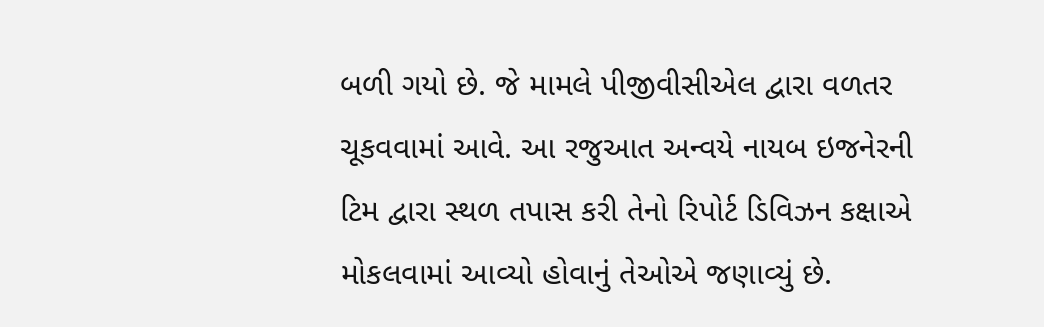બળી ગયો છે. જે મામલે પીજીવીસીએલ દ્વારા વળતર ચૂકવવામાં આવે. આ રજુઆત અન્વયે નાયબ ઇજનેરની ટિમ દ્વારા સ્થળ તપાસ કરી તેનો રિપોર્ટ ડિવિઝન કક્ષાએ મોકલવામાં આવ્યો હોવાનું તેઓએ જણાવ્યું છે.